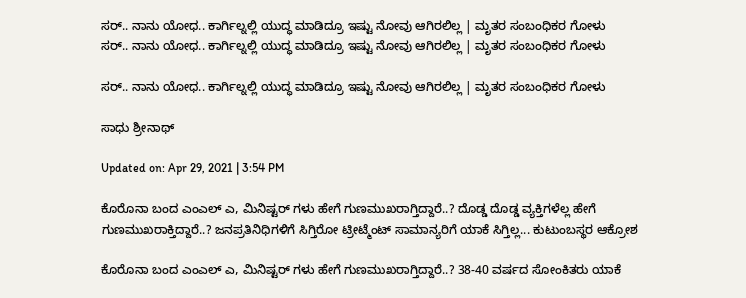ಸರ್.. ನಾನು ಯೋಧ.. ಕಾರ್ಗಿಲ್ನಲ್ಲಿ ಯುದ್ಧ ಮಾಡಿದ್ರೂ ಇಷ್ಟು ನೋವು ಆಗಿರಲಿಲ್ಲ | ಮೃತರ ಸಂಬಂಧಿಕರ ಗೋಳು
ಸರ್.. ನಾನು ಯೋಧ.. ಕಾರ್ಗಿಲ್ನಲ್ಲಿ ಯುದ್ಧ ಮಾಡಿದ್ರೂ ಇಷ್ಟು ನೋವು ಆಗಿರಲಿಲ್ಲ | ಮೃತರ ಸಂಬಂಧಿಕರ ಗೋಳು

ಸರ್.. ನಾನು ಯೋಧ.. ಕಾರ್ಗಿಲ್ನಲ್ಲಿ ಯುದ್ಧ ಮಾಡಿದ್ರೂ ಇಷ್ಟು ನೋವು ಆಗಿರಲಿಲ್ಲ | ಮೃತರ ಸಂಬಂಧಿಕರ ಗೋಳು

ಸಾಧು ಶ್ರೀನಾಥ್

Updated on: Apr 29, 2021 | 3:54 PM

ಕೊರೊನಾ ಬಂದ ಎಂಎಲ್ ಎ, ಮಿನಿಷ್ಟರ್ ಗಳು ಹೇಗೆ ಗುಣಮುಖರಾಗ್ತಿದ್ದಾರೆ..? ದೊಡ್ಡ ದೊಡ್ಡ ವ್ಯಕ್ತಿಗಳೆಲ್ಲ ಹೇಗೆ ಗುಣಮುಖರಾಕ್ತಿದ್ದಾರೆ..? ಜನಪ್ರತಿನಿಧಿಗಳಿಗೆ ಸಿಗ್ತಿರೋ ಟ್ರೀಟ್ಮೆಂಟ್ ಸಾಮಾನ್ಯರಿಗೆ ಯಾಕೆ ಸಿಗ್ತಿಲ್ಲ... ಕುಟುಂಬಸ್ಥರ ಆಕ್ರೋಶ

ಕೊರೊನಾ ಬಂದ ಎಂಎಲ್ ಎ, ಮಿನಿಷ್ಟರ್ ಗಳು ಹೇಗೆ ಗುಣಮುಖರಾಗ್ತಿದ್ದಾರೆ..? 38-40 ವರ್ಷದ ಸೋಂಕಿತರು ಯಾಕೆ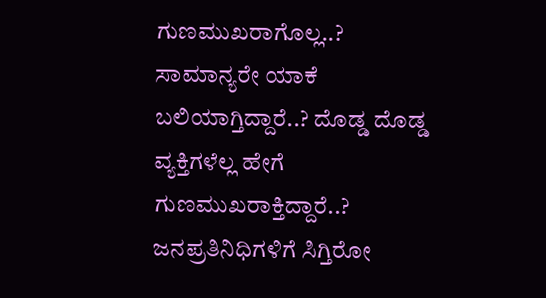ಗುಣಮುಖರಾಗೊಲ್ಲ..? ಸಾಮಾನ್ಯರೇ ಯಾಕೆ ಬಲಿಯಾಗ್ತಿದ್ದಾರೆ..? ದೊಡ್ಡ ದೊಡ್ಡ ವ್ಯಕ್ತಿಗಳೆಲ್ಲ ಹೇಗೆ ಗುಣಮುಖರಾಕ್ತಿದ್ದಾರೆ..? ಜನಪ್ರತಿನಿಧಿಗಳಿಗೆ ಸಿಗ್ತಿರೋ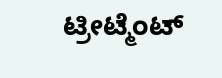ಟ್ರೀಟ್ಮೆಂಟ್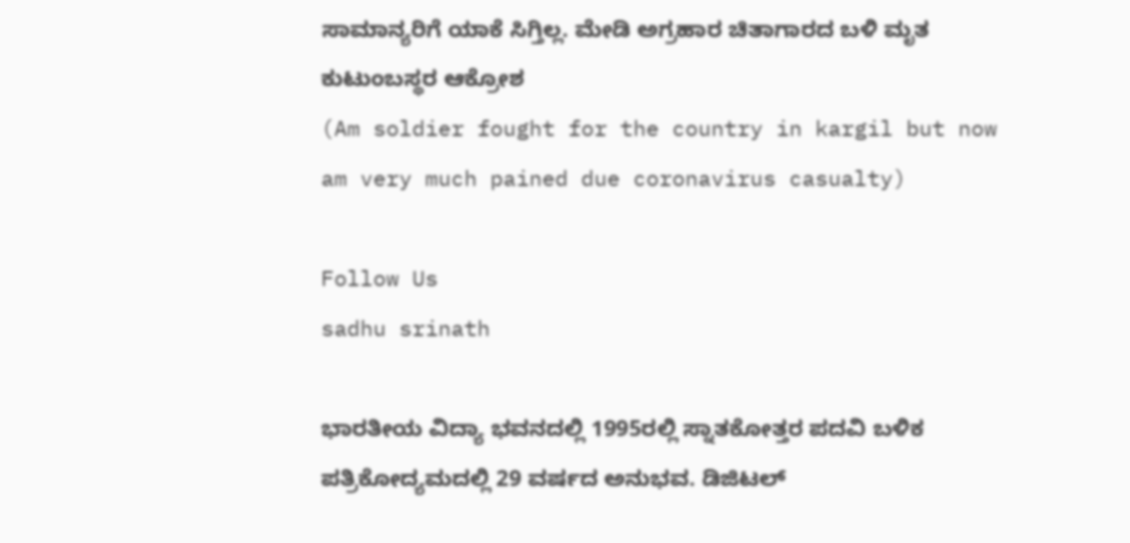ಸಾಮಾನ್ಯರಿಗೆ ಯಾಕೆ ಸಿಗ್ತಿಲ್ಲ. ಮೇಡಿ ಅಗ್ರಹಾರ ಚಿತಾಗಾರದ ಬಳಿ ಮೃತ ಕುಟುಂಬಸ್ಥರ ಆಕ್ರೋಶ
(Am soldier fought for the country in kargil but now am very much pained due coronavirus casualty)

Follow Us
sadhu srinath

ಭಾರತೀಯ ವಿದ್ಯಾ ಭವನದಲ್ಲಿ 1995ರಲ್ಲಿ ಸ್ನಾತಕೋತ್ತರ ಪದವಿ ಬಳಿಕ ಪತ್ರಿಕೋದ್ಯಮದಲ್ಲಿ 29 ವರ್ಷದ ಅನುಭವ. ಡಿಜಿಟಲ್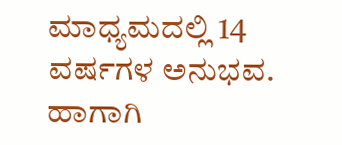ಮಾಧ್ಯಮದಲ್ಲಿ 14 ವರ್ಷಗಳ ಅನುಭವ. ಹಾಗಾಗಿ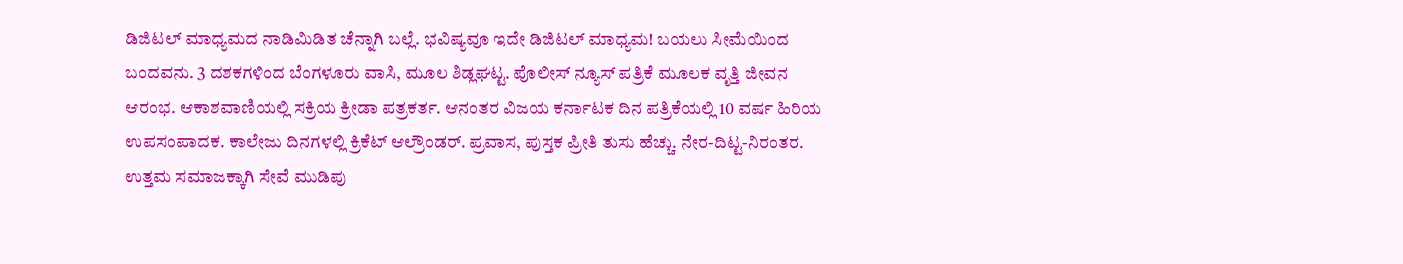ಡಿಜಿಟಲ್ ಮಾಧ್ಯಮದ ನಾಡಿಮಿಡಿತ ಚೆನ್ನಾಗಿ ಬಲ್ಲೆ. ಭವಿಷ್ಯವೂ ಇದೇ ಡಿಜಿಟಲ್ ಮಾಧ್ಯಮ! ಬಯಲು ಸೀಮೆಯಿಂದ ಬಂದವನು. 3 ದಶಕಗಳಿಂದ ಬೆಂಗಳೂರು ವಾಸಿ, ಮೂಲ ಶಿಡ್ಲಘಟ್ಟ. ಪೊಲೀಸ್ ನ್ಯೂಸ್ ಪತ್ರಿಕೆ ಮೂಲಕ ವೃತ್ತಿ ಜೀವನ ಆರಂಭ. ಆಕಾಶವಾಣಿಯಲ್ಲಿ ಸಕ್ರಿಯ ಕ್ರೀಡಾ ಪತ್ರಕರ್ತ. ಆನಂತರ ವಿಜಯ ಕರ್ನಾಟಕ ದಿನ ಪತ್ರಿಕೆಯಲ್ಲಿ 10 ವರ್ಷ ಹಿರಿಯ ಉಪಸಂಪಾದಕ. ಕಾಲೇಜು ದಿನಗಳಲ್ಲಿ ಕ್ರಿಕೆಟ್ ಆಲ್ರೌಂಡರ್. ಪ್ರವಾಸ, ಪುಸ್ತಕ ಪ್ರೀತಿ ತುಸು ಹೆಚ್ಚು. ನೇರ-ದಿಟ್ಟ-ನಿರಂತರ. ಉತ್ತಮ ಸಮಾಜಕ್ಕಾಗಿ ಸೇವೆ ಮುಡಿಪು